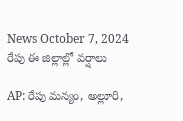News October 7, 2024
రేపు ఈ జిల్లాల్లో వర్షాలు

AP: రేపు మన్యం, అల్లూరి,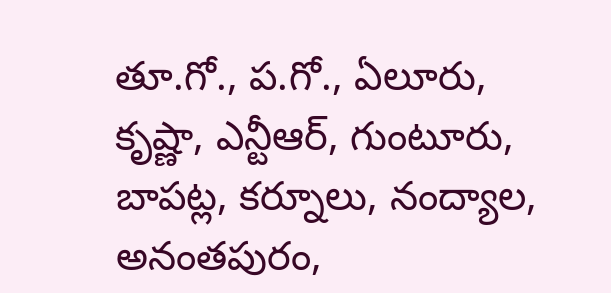తూ.గో., ప.గో., ఏలూరు, కృష్ణా, ఎన్టీఆర్, గుంటూరు, బాపట్ల, కర్నూలు, నంద్యాల, అనంతపురం,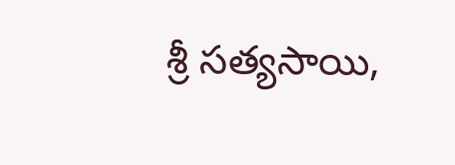శ్రీ సత్యసాయి,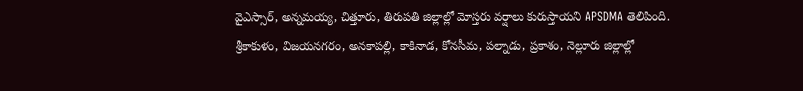వైఎస్సార్, అన్నమయ్య, చిత్తూరు, తిరుపతి జిల్లాల్లో మోస్తరు వర్షాలు కురుస్తాయని APSDMA తెలిపింది. శ్రీకాకుళం, విజయనగరం, అనకాపల్లి, కాకినాడ, కోనసీమ, పల్నాడు, ప్రకాశం, నెల్లూరు జిల్లాల్లో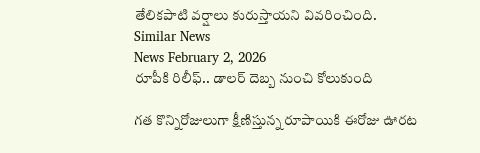తేలికపాటి వర్షాలు కురుస్తాయని వివరించింది.
Similar News
News February 2, 2026
రూపీకి రిలీఫ్.. డాలర్ దెబ్బ నుంచి కోలుకుంది

గత కొన్నిరోజులుగా క్షీణిస్తున్న రూపాయికి ఈరోజు ఊరట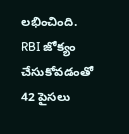లభించింది. RBI జోక్యం చేసుకోవడంతో 42 పైసలు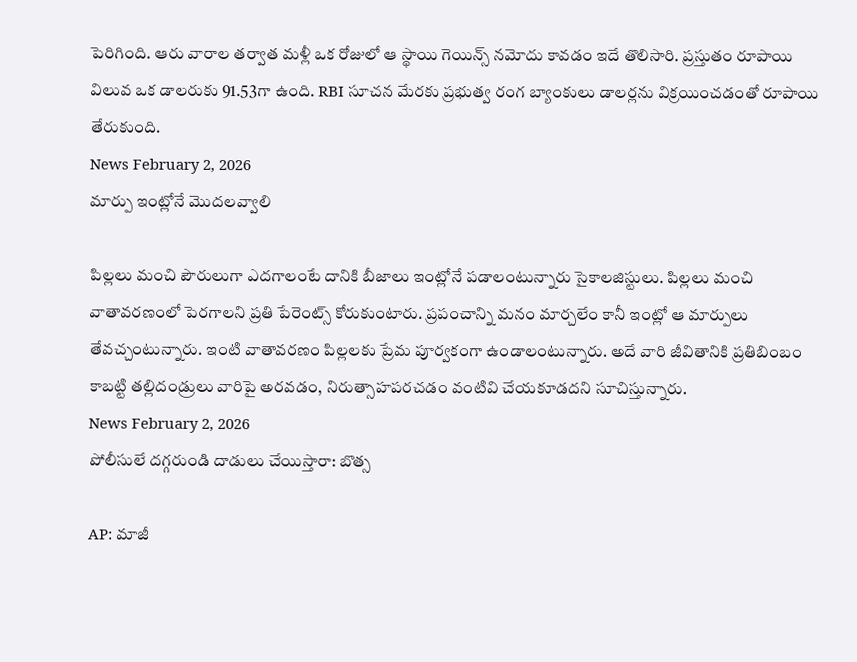పెరిగింది. ఆరు వారాల తర్వాత మళ్లీ ఒక రోజులో ఆ స్థాయి గెయిన్స్ నమోదు కావడం ఇదే తొలిసారి. ప్రస్తుతం రూపాయి విలువ ఒక డాలరుకు 91.53గా ఉంది. RBI సూచన మేరకు ప్రభుత్వ రంగ బ్యాంకులు డాలర్లను విక్రయించడంతో రూపాయి తేరుకుంది.
News February 2, 2026
మార్పు ఇంట్లోనే మొదలవ్వాలి

పిల్లలు మంచి పౌరులుగా ఎదగాలంటే దానికి బీజాలు ఇంట్లోనే పడాలంటున్నారు సైకాలజిస్టులు. పిల్లలు మంచి వాతావరణంలో పెరగాలని ప్రతి పేరెంట్స్ కోరుకుంటారు. ప్రపంచాన్ని మనం మార్చలేం కానీ ఇంట్లో ఆ మార్పులు తేవచ్చంటున్నారు. ఇంటి వాతావరణం పిల్లలకు ప్రేమ పూర్వకంగా ఉండాలంటున్నారు. అదే వారి జీవితానికి ప్రతిబింబం కాబట్టి తల్లిదండ్రులు వారిపై అరవడం, నిరుత్సాహపరచడం వంటివి చేయకూడదని సూచిస్తున్నారు.
News February 2, 2026
పోలీసులే దగ్గరుండి దాడులు చేయిస్తారా: బొత్స

AP: మాజీ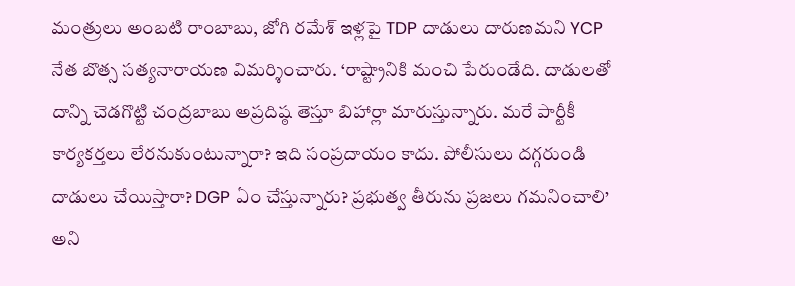మంత్రులు అంబటి రాంబాబు, జోగి రమేశ్ ఇళ్లపై TDP దాడులు దారుణమని YCP నేత బొత్స సత్యనారాయణ విమర్శించారు. ‘రాష్ట్రానికి మంచి పేరుండేది. దాడులతో దాన్ని చెడగొట్టి చంద్రబాబు అప్రదిష్ఠ తెస్తూ బిహార్లా మారుస్తున్నారు. మరే పార్టీకీ కార్యకర్తలు లేరనుకుంటున్నారా? ఇది సంప్రదాయం కాదు. పోలీసులు దగ్గరుండి దాడులు చేయిస్తారా? DGP ఏం చేస్తున్నారు? ప్రభుత్వ తీరును ప్రజలు గమనించాలి’ అని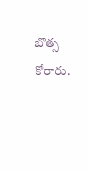బొత్స కోరారు.